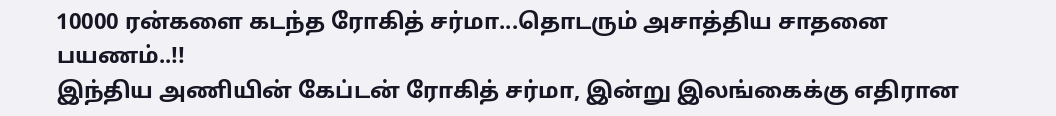10000 ரன்களை கடந்த ரோகித் சர்மா...தொடரும் அசாத்திய சாதனை பயணம்..!!
இந்திய அணியின் கேப்டன் ரோகித் சர்மா, இன்று இலங்கைக்கு எதிரான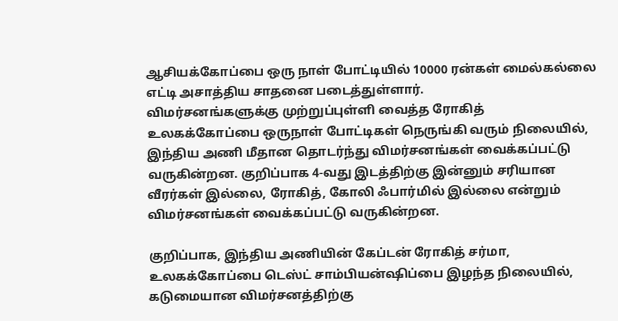ஆசியக்கோப்பை ஒரு நாள் போட்டியில் 10000 ரன்கள் மைல்கல்லை எட்டி அசாத்திய சாதனை படைத்துள்ளார்.
விமர்சனங்களுக்கு முற்றுப்புள்ளி வைத்த ரோகித்
உலகக்கோப்பை ஒருநாள் போட்டிகள் நெருங்கி வரும் நிலையில், இந்திய அணி மீதான தொடர்ந்து விமர்சனங்கள் வைக்கப்பட்டு வருகின்றன. குறிப்பாக 4-வது இடத்திற்கு இன்னும் சரியான வீரர்கள் இல்லை, ரோகித், கோலி ஃபார்மில் இல்லை என்றும் விமர்சனங்கள் வைக்கப்பட்டு வருகின்றன.

குறிப்பாக, இந்திய அணியின் கேப்டன் ரோகித் சர்மா, உலகக்கோப்பை டெஸ்ட் சாம்பியன்ஷிப்பை இழந்த நிலையில், கடுமையான விமர்சனத்திற்கு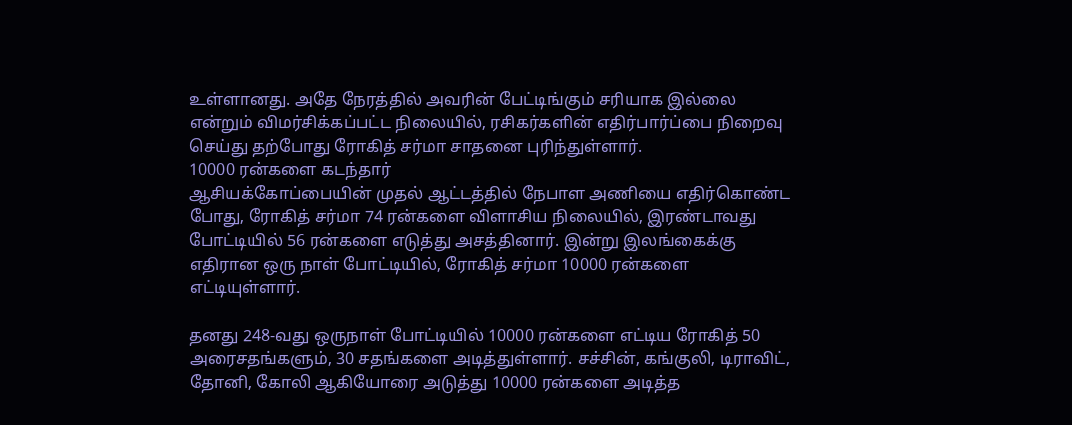உள்ளானது. அதே நேரத்தில் அவரின் பேட்டிங்கும் சரியாக இல்லை என்றும் விமர்சிக்கப்பட்ட நிலையில், ரசிகர்களின் எதிர்பார்ப்பை நிறைவு செய்து தற்போது ரோகித் சர்மா சாதனை புரிந்துள்ளார்.
10000 ரன்களை கடந்தார்
ஆசியக்கோப்பையின் முதல் ஆட்டத்தில் நேபாள அணியை எதிர்கொண்ட போது, ரோகித் சர்மா 74 ரன்களை விளாசிய நிலையில், இரண்டாவது போட்டியில் 56 ரன்களை எடுத்து அசத்தினார். இன்று இலங்கைக்கு எதிரான ஒரு நாள் போட்டியில், ரோகித் சர்மா 10000 ரன்களை எட்டியுள்ளார்.

தனது 248-வது ஒருநாள் போட்டியில் 10000 ரன்களை எட்டிய ரோகித் 50 அரைசதங்களும், 30 சதங்களை அடித்துள்ளார். சச்சின், கங்குலி, டிராவிட், தோனி, கோலி ஆகியோரை அடுத்து 10000 ரன்களை அடித்த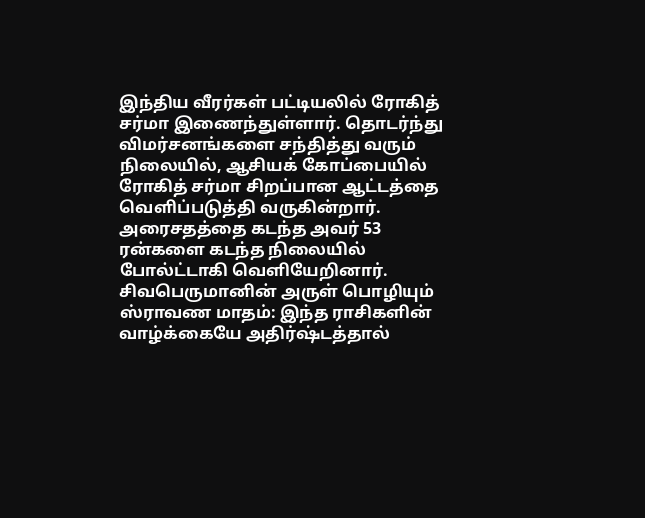இந்திய வீரர்கள் பட்டியலில் ரோகித் சர்மா இணைந்துள்ளார். தொடர்ந்து விமர்சனங்களை சந்தித்து வரும் நிலையில், ஆசியக் கோப்பையில் ரோகித் சர்மா சிறப்பான ஆட்டத்தை வெளிப்படுத்தி வருகின்றார். அரைசதத்தை கடந்த அவர் 53 ரன்களை கடந்த நிலையில் போல்ட்டாகி வெளியேறினார்.
சிவபெருமானின் அருள் பொழியும் ஸ்ராவண மாதம்: இந்த ராசிகளின் வாழ்க்கையே அதிர்ஷ்டத்தால்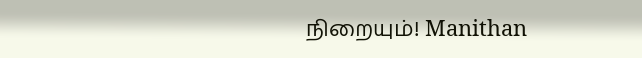நிறையும்! Manithan